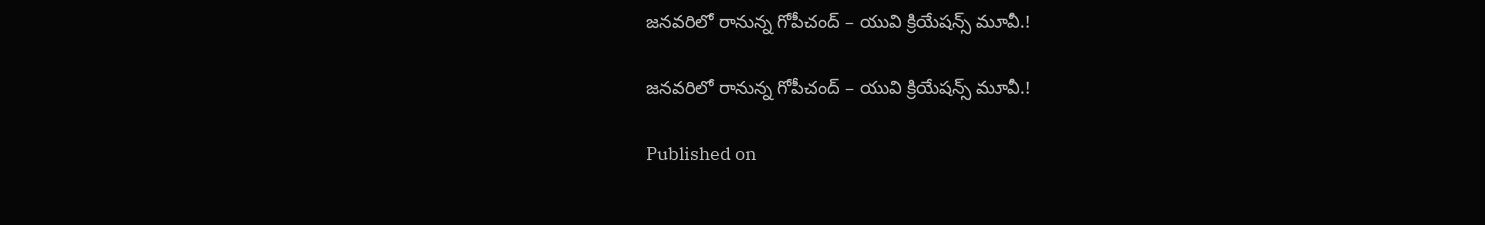జనవరిలో రానున్న గోపీచంద్ – యువి క్రియేషన్స్ మూవీ.!

జనవరిలో రానున్న గోపీచంద్ – యువి క్రియేషన్స్ మూవీ.!

Published on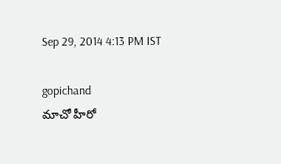Sep 29, 2014 4:13 PM IST

gopichand
మాచో హీరో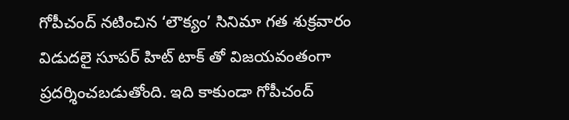గోపీచంద్ నటించిన ‘లౌక్యం’ సినిమా గత శుక్రవారం విడుదలై సూపర్ హిట్ టాక్ తో విజయవంతంగా ప్రదర్శించబడుతోంది. ఇది కాకుండా గోపీచంద్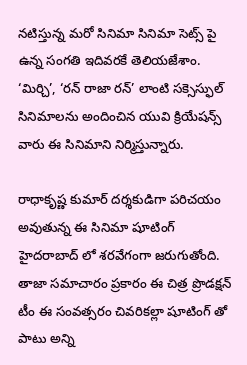నటిస్తున్న మరో సినిమా సినిమా సెట్స్ పై ఉన్న సంగతి ఇదివరకే తెలియజేశాం. ‘మిర్చి’, ‘రన్ రాజా రన్’ లాంటి సక్సెస్ఫుల్ సినిమాలను అందించిన యువి క్రియేషన్స్ వారు ఈ సినిమాని నిర్మిస్తున్నారు.

రాధాకృష్ణ కుమార్ దర్శకుడిగా పరిచయం అవుతున్న ఈ సినిమా షూటింగ్ హైదరాబాద్ లో శరవేగంగా జరుగుతోంది. తాజా సమాచారం ప్రకారం ఈ చిత్ర ప్రొడక్షన్ టీం ఈ సంవత్సరం చివరికల్లా షూటింగ్ తో పాటు అన్ని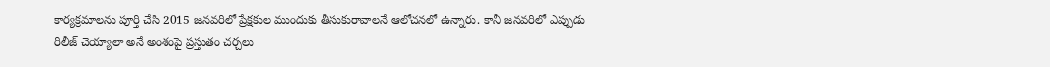కార్యక్రమాలను పూర్తి చేసి 2015 జనవరిలో ప్రేక్షకుల ముందుకు తీసుకురావాలనే ఆలోచనలో ఉన్నారు. కానీ జనవరిలో ఎప్పుడు రిలీజ్ చెయ్యాలా అనే అంశంపై ప్రస్తుతం చర్చలు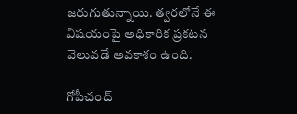జరుగుతున్నాయి. త్వరలోనే ఈ విషయంపై అధికారిక ప్రకటన వెలువడే అవకాశం ఉంది.

గోపీచంద్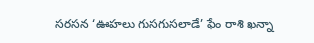సరసన ‘ఊహలు గుసగుసలాడే’ ఫేం రాశి ఖన్నా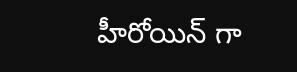హీరోయిన్ గా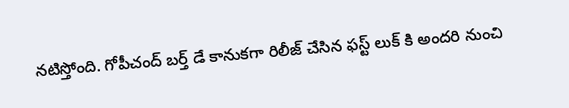నటిస్తోంది. గోపీచంద్ బర్త్ డే కానుకగా రిలీజ్ చేసిన ఫస్ట్ లుక్ కి అందరి నుంచి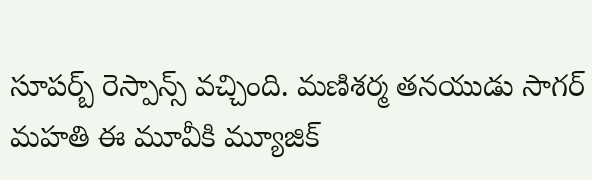సూపర్బ్ రెస్పాన్స్ వచ్చింది. మణిశర్మ తనయుడు సాగర్ మహతి ఈ మూవీకి మ్యూజిక్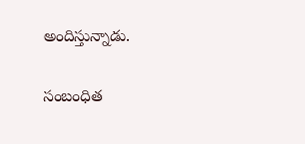అందిస్తున్నాడు.

సంబంధిత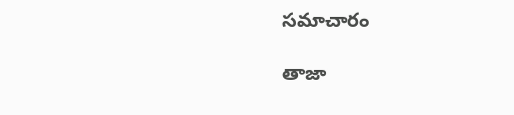సమాచారం

తాజా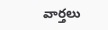వార్తలు